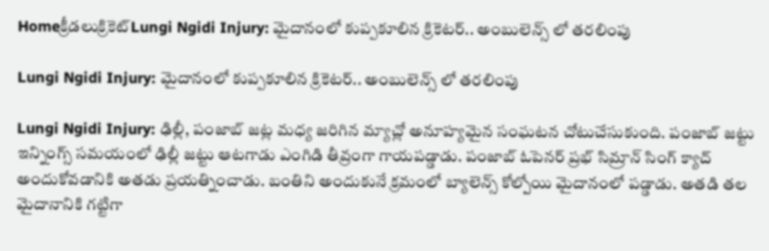Homeక్రీడలుక్రికెట్‌Lungi Ngidi Injury: మైదానంలో కుప్పకూలిన క్రికెటర్.. అంబులెన్స్ లో తరలింపు

Lungi Ngidi Injury: మైదానంలో కుప్పకూలిన క్రికెటర్.. అంబులెన్స్ లో తరలింపు

Lungi Ngidi Injury: ఢిల్లీ, పంజాబ్ జట్ల మధ్య జరిగిన మ్యాచ్లో అనూహ్యమైన సంఘటన చోటుచేసుకుంది. పంజాబ్ జట్టు ఇన్నింగ్స్ సమయంలో ఢిల్లీ జట్టు ఆటగాడు ఎంగిడి తీవ్రంగా గాయపడ్డాడు. పంజాబ్ ఓపెనర్ ప్రభ్ సిమ్రాన్ సింగ్ క్యాచ్ అందుకోవడానికి అతడు ప్రయత్నించాడు. బంతిని అందుకునే క్రమంలో బ్యాలెన్స్ కోల్పోయి మైదానంలో పడ్డాడు. అతడి తల మైదానానికి గట్టిగా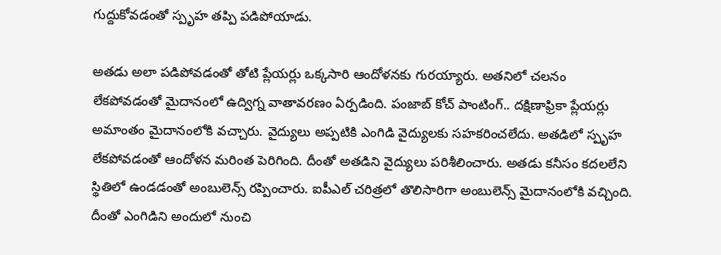గుద్దుకోవడంతో స్పృహ తప్పి పడిపోయాడు.

అతడు అలా పడిపోవడంతో తోటి ప్లేయర్లు ఒక్కసారి ఆందోళనకు గురయ్యారు. అతనిలో చలనం లేకపోవడంతో మైదానంలో ఉద్విగ్న వాతావరణం ఏర్పడింది. పంజాబ్ కోచ్ పాంటింగ్.. దక్షిణాఫ్రికా ప్లేయర్లు అమాంతం మైదానంలోకి వచ్చారు. వైద్యులు అప్పటికి ఎంగిడి వైద్యులకు సహకరించలేదు. అతడిలో స్పృహ లేకపోవడంతో ఆందోళన మరింత పెరిగింది. దీంతో అతడిని వైద్యులు పరిశీలించారు. అతడు కనీసం కదలలేని స్థితిలో ఉండడంతో అంబులెన్స్ రప్పించారు. ఐపీఎల్ చరిత్రలో తొలిసారిగా అంబులెన్స్ మైదానంలోకి వచ్చింది. దీంతో ఎంగిడిని అందులో నుంచి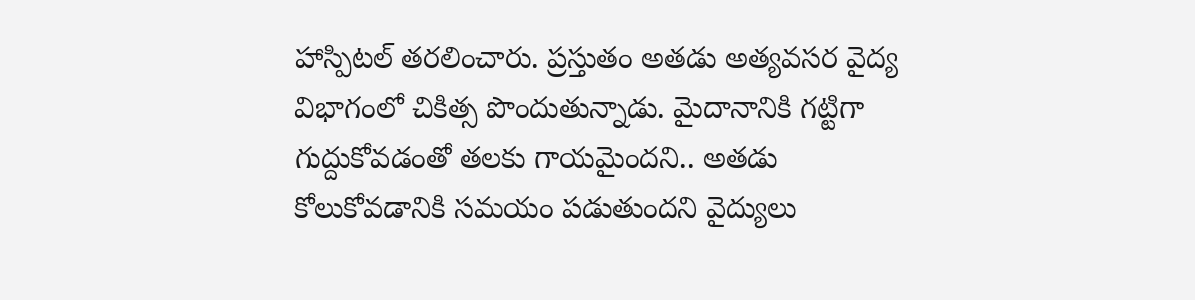హాస్పిటల్ తరలించారు. ప్రస్తుతం అతడు అత్యవసర వైద్య విభాగంలో చికిత్స పొందుతున్నాడు. మైదానానికి గట్టిగా గుద్దుకోవడంతో తలకు గాయమైందని.. అతడు కోలుకోవడానికి సమయం పడుతుందని వైద్యులు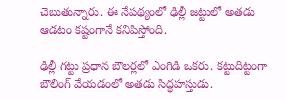చెబుతున్నారు. ఈ నేపథ్యంలో ఢిల్లీ జట్టులో అతడు ఆడటం కష్టంగానే కనిపిస్తోంది.

ఢిల్లీ గట్టు ప్రధాన బౌలర్లలో ఎంగిడి ఒకరు. కట్టుదిట్టంగా బౌలింగ్ వేయడంలో అతడు సిద్ధహస్తుడు.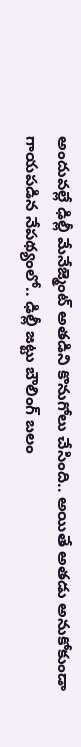అందువల్లే ఢిల్లీ మేనేజ్మెంట్ అతడిని కొనుగోలు చేసింది.. అయితే అతడు అనుకోకుండా గాయపడిన నేపథ్యంలో.. ఢిల్లీ జట్టు బౌలింగ్ బలం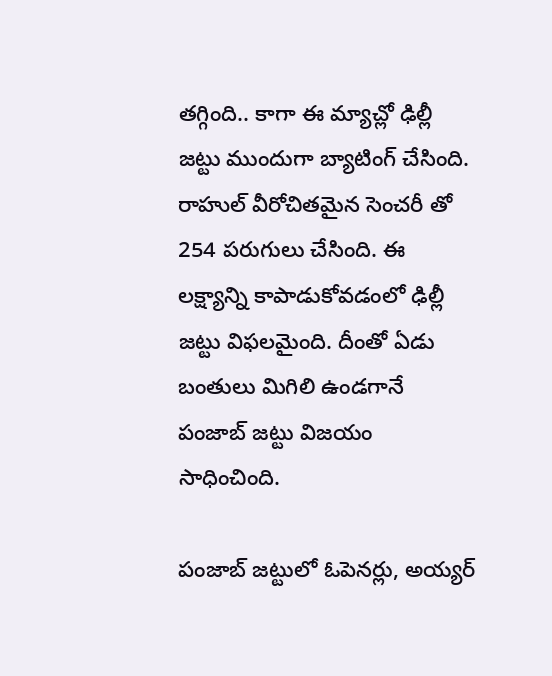తగ్గింది.. కాగా ఈ మ్యాచ్లో ఢిల్లీ జట్టు ముందుగా బ్యాటింగ్ చేసింది. రాహుల్ వీరోచితమైన సెంచరీ తో 254 పరుగులు చేసింది. ఈ లక్ష్యాన్ని కాపాడుకోవడంలో ఢిల్లీ జట్టు విఫలమైంది. దీంతో ఏడు బంతులు మిగిలి ఉండగానే పంజాబ్ జట్టు విజయం సాధించింది.

పంజాబ్ జట్టులో ఓపెనర్లు, అయ్యర్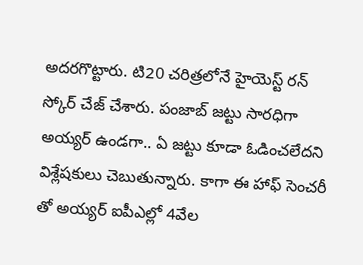అదరగొట్టారు. టి20 చరిత్రలోనే హైయెస్ట్ రన్ స్కోర్ చేజ్ చేశారు. పంజాబ్ జట్టు సారధిగా అయ్యర్ ఉండగా.. ఏ జట్టు కూడా ఓడించలేదని విశ్లేషకులు చెబుతున్నారు. కాగా ఈ హాఫ్ సెంచరీ తో అయ్యర్ ఐపీఎల్లో 4వేల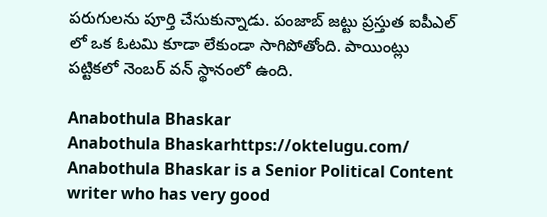పరుగులను పూర్తి చేసుకున్నాడు. పంజాబ్ జట్టు ప్రస్తుత ఐపీఎల్ లో ఒక ఓటమి కూడా లేకుండా సాగిపోతోంది. పాయింట్లు పట్టికలో నెంబర్ వన్ స్థానంలో ఉంది.

Anabothula Bhaskar
Anabothula Bhaskarhttps://oktelugu.com/
Anabothula Bhaskar is a Senior Political Content writer who has very good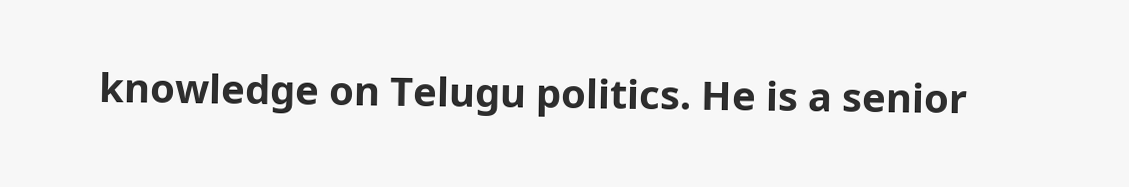knowledge on Telugu politics. He is a senior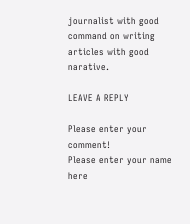journalist with good command on writing articles with good narative.

LEAVE A REPLY

Please enter your comment!
Please enter your name here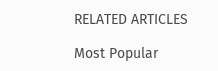RELATED ARTICLES

Most Popular